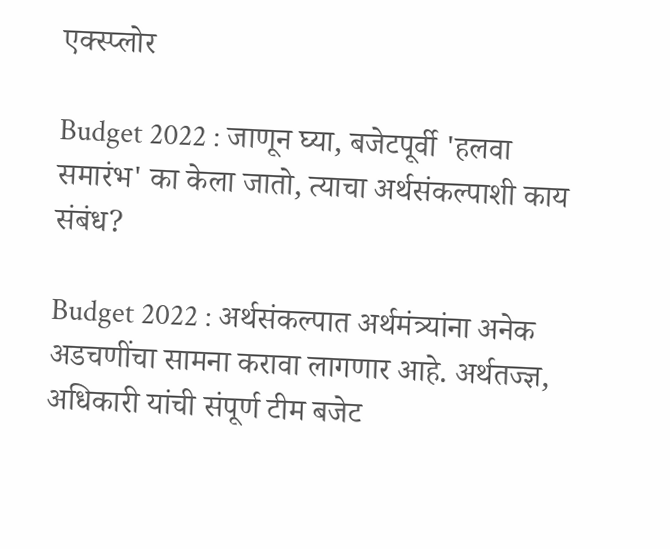एक्स्प्लोर

Budget 2022 : जाणून घ्या, बजेटपूर्वी 'हलवा समारंभ' का केला जातो, त्याचा अर्थसंकल्पाशी काय संबंध?

Budget 2022 : अर्थसंकल्पात अर्थमंत्र्यांना अनेक अडचणींचा सामना करावा लागणार आहे. अर्थतज्ज्ञ, अधिकारी यांची संपूर्ण टीम बजेट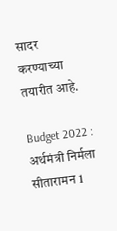सादर करण्याच्या तयारीत आहे.

Budget 2022 : अर्थमंत्री निर्मला सीतारामन 1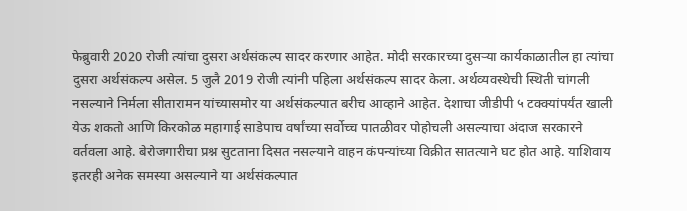फेब्रुवारी 2020 रोजी त्यांचा दुसरा अर्थसंकल्प सादर करणार आहेत. मोदी सरकारच्या दुसऱ्या कार्यकाळातील हा त्यांचा दुसरा अर्थसंकल्प असेल. 5 जुलै 2019 रोजी त्यांनी पहिला अर्थसंकल्प सादर केला. अर्थव्यवस्थेची स्थिती चांगली नसल्याने निर्मला सीतारामन यांच्यासमोर या अर्थसंकल्पात बरीच आव्हाने आहेत. देशाचा जीडीपी ५ टक्क्यांपर्यंत खाली येऊ शकतो आणि किरकोळ महागाई साडेपाच वर्षांच्या सर्वोच्च पातळीवर पोहोचली असल्याचा अंदाज सरकारने वर्तवला आहे. बेरोजगारीचा प्रश्न सुटताना दिसत नसल्याने वाहन कंपन्यांच्या विक्रीत सातत्याने घट होत आहे. याशिवाय इतरही अनेक समस्या असल्याने या अर्थसंकल्पात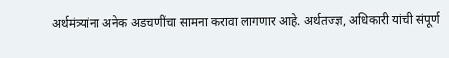अर्थमंत्र्यांना अनेक अडचणींचा सामना करावा लागणार आहे. अर्थतज्ज्ञ, अधिकारी यांची संपूर्ण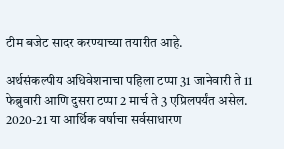टीम बजेट सादर करण्याच्या तयारीत आहे.

अर्थसंकल्पीय अधिवेशनाचा पहिला टप्पा 31 जानेवारी ते 11 फेब्रुवारी आणि दुसरा टप्पा 2 मार्च ते 3 एप्रिलपर्यंत असेल. 2020-21 या आर्थिक वर्षाचा सर्वसाधारण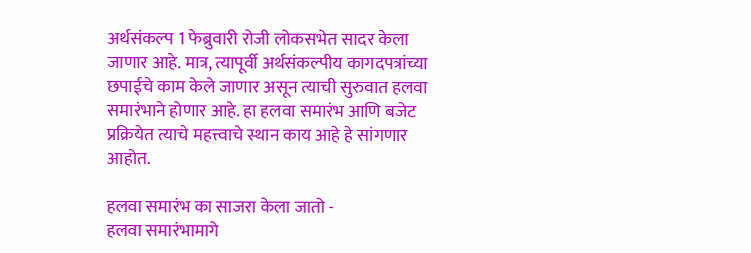अर्थसंकल्प 1 फेब्रुवारी रोजी लोकसभेत सादर केला जाणार आहे. मात्र, त्यापूर्वी अर्थसंकल्पीय कागदपत्रांच्या छपाईचे काम केले जाणार असून त्याची सुरुवात हलवा समारंभाने होणार आहे. हा हलवा समारंभ आणि बजेट प्रक्रियेत त्याचे महत्त्वाचे स्थान काय आहे हे सांगणार आहोत.

हलवा समारंभ का साजरा केला जातो -
हलवा समारंभामागे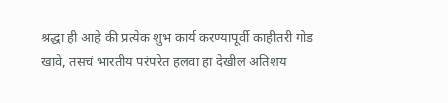श्रद्धा ही आहे की प्रत्येक शुभ कार्य करण्यापूर्वी काहीतरी गोड खावे, तसचं भारतीय परंपरेत हलवा हा देखील अतिशय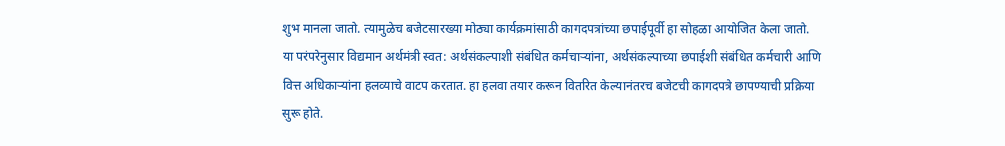शुभ मानला जातो. त्यामुळेच बजेटसारख्या मोठ्या कार्यक्रमांसाठी कागदपत्रांच्या छपाईपूर्वी हा सोहळा आयोजित केला जातो. या परंपरेनुसार विद्यमान अर्थमंत्री स्वत: अर्थसंकल्पाशी संबंधित कर्मचाऱ्यांना, अर्थसंकल्पाच्या छपाईशी संबंधित कर्मचारी आणि वित्त अधिकाऱ्यांना हलव्याचे वाटप करतात. हा हलवा तयार करून वितरित केल्यानंतरच बजेटची कागदपत्रे छापण्याची प्रक्रिया सुरू होते.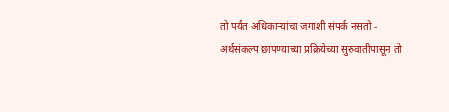तो पर्यंत अधिकाऱ्यांचा जगाशी संपर्क नसतो -
अर्थसंकल्प छापण्याच्या प्रक्रियेच्या सुरुवातीपासून तो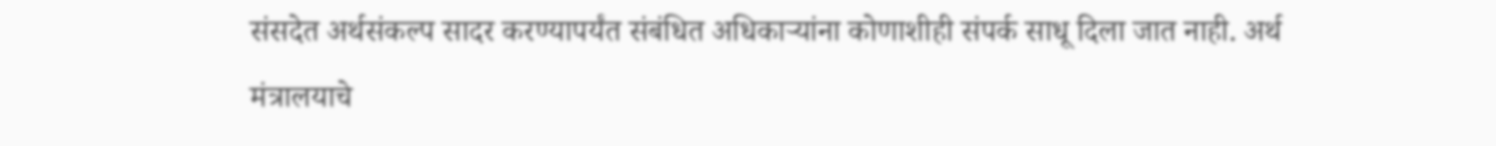संसदेत अर्थसंकल्प सादर करण्यापर्यंत संबंधित अधिकाऱ्यांना कोणाशीही संपर्क साधू दिला जात नाही. अर्थ मंत्रालयाचे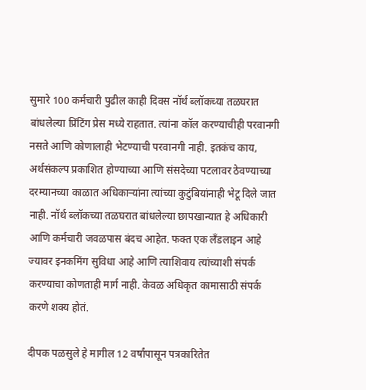सुमारे 100 कर्मचारी पुढील काही दिवस नॉर्थ ब्लॉकच्या तळघरात बांधलेल्या प्रिंटिंग प्रेस मध्ये राहतात. त्यांना कॉल करण्याचीही परवानगी नसते आणि कोणालाही भेटण्याची परवानगी नाही. इतकंच काय, अर्थसंकल्प प्रकाशित होण्याच्या आणि संसदेच्या पटलावर ठेवण्याच्या दरम्यानच्या काळात अधिकाऱ्यांना त्यांच्या कुटुंबियांनाही भेटू दिले जात नाही. नॉर्थ ब्लॉकच्या तळघरात बांधलेल्या छापखान्यात हे अधिकारी आणि कर्मचारी जवळपास बंदच आहेत. फक्त एक लँडलाइन आहे ज्यावर इनकमिंग सुविधा आहे आणि त्याशिवाय त्यांच्याशी संपर्क करण्याचा कोणताही मार्ग नाही. केवळ अधिकृत कामासाठी संपर्क करणे शक्य होतं.

दीपक पळसुले हे मागील 12 वर्षांपासून पत्रकारितेत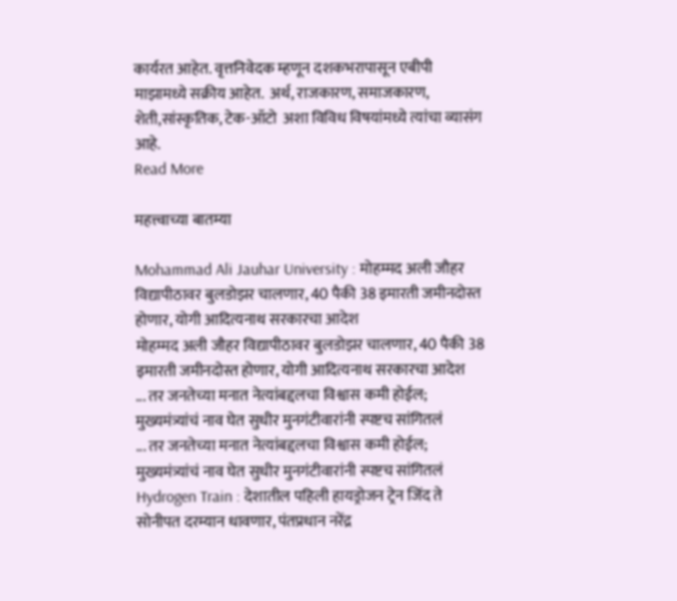कार्यरत आहेत. वृत्तनिवेदक म्हणून दशकभरापासून एबीपी माझामध्ये सक्रीय आहेत.  अर्थ, राजकारण, समाजकारण, शेती,सांस्कृतिक, टेक-ऑटो  अशा विविध विषयांमध्ये त्यांचा व्यासंग आहे.
Read More

महत्त्वाच्या बातम्या

Mohammad Ali Jauhar University : मोहम्मद अली जौहर विद्यापीठावर बुलडोझर चालणार, 40 पैकी 38 इमारती जमीनदोस्त होणार, योगी आदित्यनाथ सरकारचा आदेश
मोहम्मद अली जौहर विद्यापीठावर बुलडोझर चालणार, 40 पैकी 38 इमारती जमीनदोस्त होणार, योगी आदित्यनाथ सरकारचा आदेश
... तर जनतेच्या मनात नेत्यांबद्दलचा विश्वास कमी होईल; मुख्यमंत्र्यांचं नाव घेत सुधीर मुनगंटीवारांनी स्पष्टच सांगितलं
... तर जनतेच्या मनात नेत्यांबद्दलचा विश्वास कमी होईल; मुख्यमंत्र्यांचं नाव घेत सुधीर मुनगंटीवारांनी स्पष्टच सांगितलं
Hydrogen Train : देशातील पहिली हायड्रोजन ट्रेन जिंद ते सोनीपत दरम्यान धावणार, पंतप्रधान नरेंद्र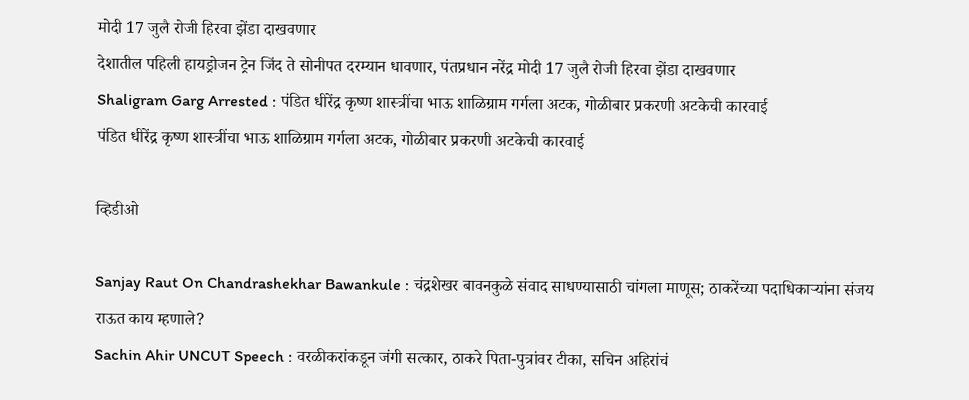मोदी 17 जुलै रोजी हिरवा झेंडा दाखवणार
देशातील पहिली हायड्रोजन ट्रेन जिंद ते सोनीपत दरम्यान धावणार, पंतप्रधान नरेंद्र मोदी 17 जुलै रोजी हिरवा झेंडा दाखवणार
Shaligram Garg Arrested : पंडित धीरेंद्र कृष्ण शास्त्रींचा भाऊ शाळिग्राम गर्गला अटक, गोळीबार प्रकरणी अटकेची कारवाई
पंडित धीरेंद्र कृष्ण शास्त्रींचा भाऊ शाळिग्राम गर्गला अटक, गोळीबार प्रकरणी अटकेची कारवाई

व्हिडीओ

Sanjay Raut On Chandrashekhar Bawankule : चंद्रशेखर बावनकुळे संवाद साधण्यासाठी चांगला माणूस; ठाकरेंच्या पदाधिकाऱ्यांना संजय राऊत काय म्हणाले?
Sachin Ahir UNCUT Speech : वरळीकरांकडून जंगी सत्कार, ठाकरे पिता-पुत्रांवर टीका, सचिन अहिरांचं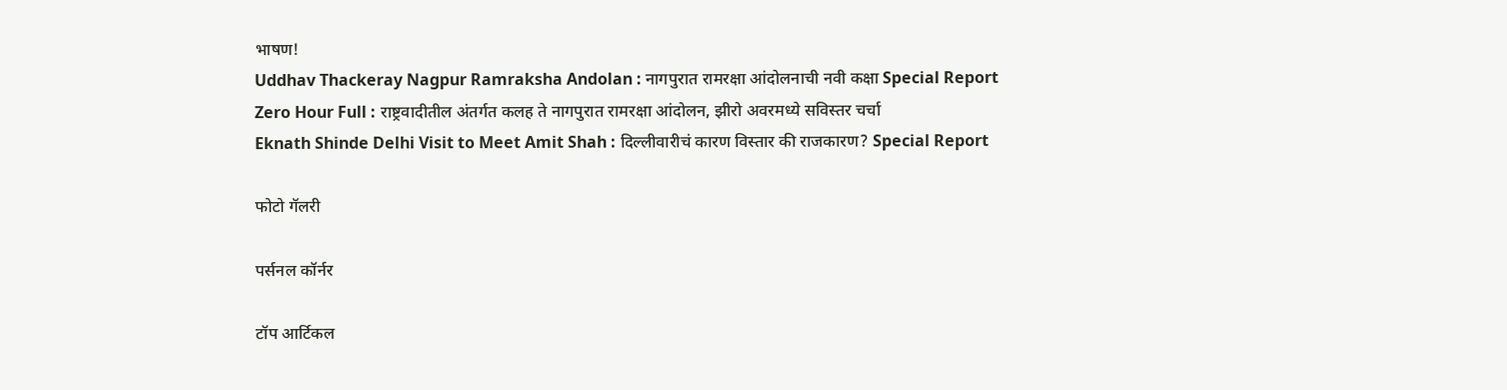भाषण!
Uddhav Thackeray Nagpur Ramraksha Andolan : नागपुरात रामरक्षा आंदोलनाची नवी कक्षा Special Report
Zero Hour Full : राष्ट्रवादीतील अंतर्गत कलह ते नागपुरात रामरक्षा आंदोलन, झीरो अवरमध्ये सविस्तर चर्चा
Eknath Shinde Delhi Visit to Meet Amit Shah : दिल्लीवारीचं कारण विस्तार की राजकारण? Special Report

फोटो गॅलरी

पर्सनल कॉर्नर

टॉप आर्टिकल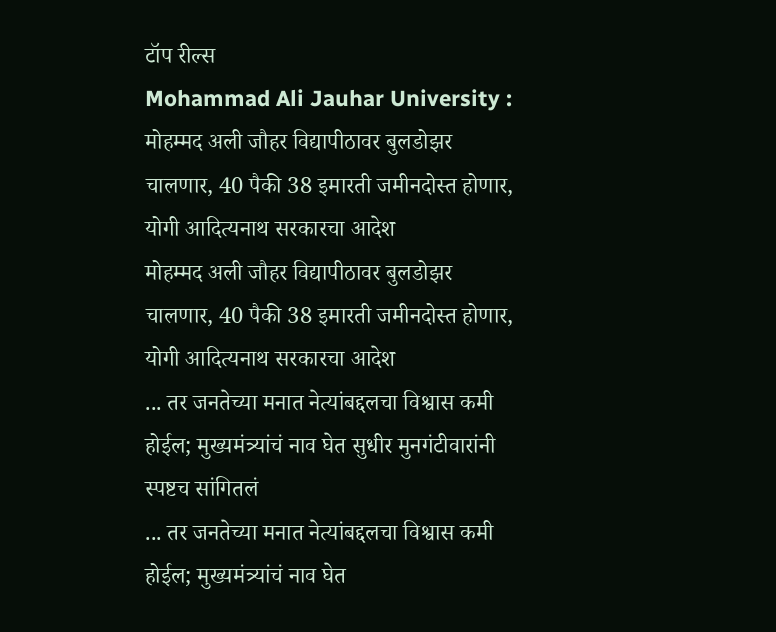टॉप रील्स
Mohammad Ali Jauhar University : मोहम्मद अली जौहर विद्यापीठावर बुलडोझर चालणार, 40 पैकी 38 इमारती जमीनदोस्त होणार, योगी आदित्यनाथ सरकारचा आदेश
मोहम्मद अली जौहर विद्यापीठावर बुलडोझर चालणार, 40 पैकी 38 इमारती जमीनदोस्त होणार, योगी आदित्यनाथ सरकारचा आदेश
... तर जनतेच्या मनात नेत्यांबद्दलचा विश्वास कमी होईल; मुख्यमंत्र्यांचं नाव घेत सुधीर मुनगंटीवारांनी स्पष्टच सांगितलं
... तर जनतेच्या मनात नेत्यांबद्दलचा विश्वास कमी होईल; मुख्यमंत्र्यांचं नाव घेत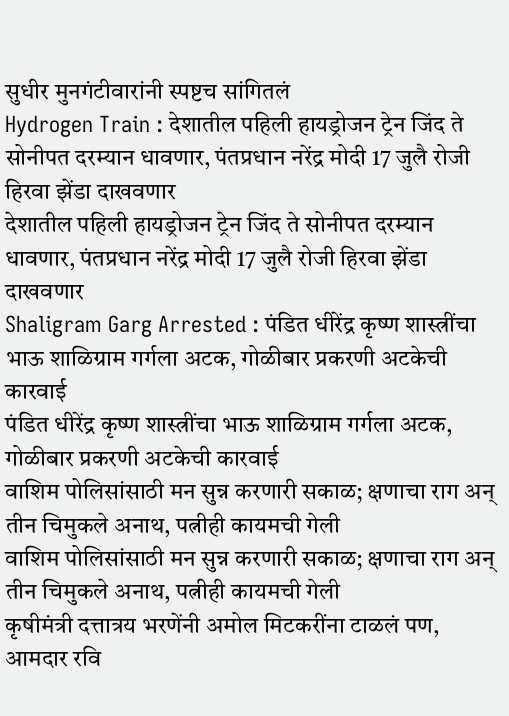सुधीर मुनगंटीवारांनी स्पष्टच सांगितलं
Hydrogen Train : देशातील पहिली हायड्रोजन ट्रेन जिंद ते सोनीपत दरम्यान धावणार, पंतप्रधान नरेंद्र मोदी 17 जुलै रोजी हिरवा झेंडा दाखवणार
देशातील पहिली हायड्रोजन ट्रेन जिंद ते सोनीपत दरम्यान धावणार, पंतप्रधान नरेंद्र मोदी 17 जुलै रोजी हिरवा झेंडा दाखवणार
Shaligram Garg Arrested : पंडित धीरेंद्र कृष्ण शास्त्रींचा भाऊ शाळिग्राम गर्गला अटक, गोळीबार प्रकरणी अटकेची कारवाई
पंडित धीरेंद्र कृष्ण शास्त्रींचा भाऊ शाळिग्राम गर्गला अटक, गोळीबार प्रकरणी अटकेची कारवाई
वाशिम पोलिसांसाठी मन सुन्न करणारी सकाळ; क्षणाचा राग अन् तीन चिमुकले अनाथ, पत्नीही कायमची गेली
वाशिम पोलिसांसाठी मन सुन्न करणारी सकाळ; क्षणाचा राग अन् तीन चिमुकले अनाथ, पत्नीही कायमची गेली
कृषीमंत्री दत्तात्रय भरणेंनी अमोल मिटकरींना टाळलं पण, आमदार रवि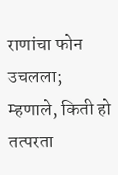राणांचा फोन उचलला; म्हणाले, किती हो तत्परता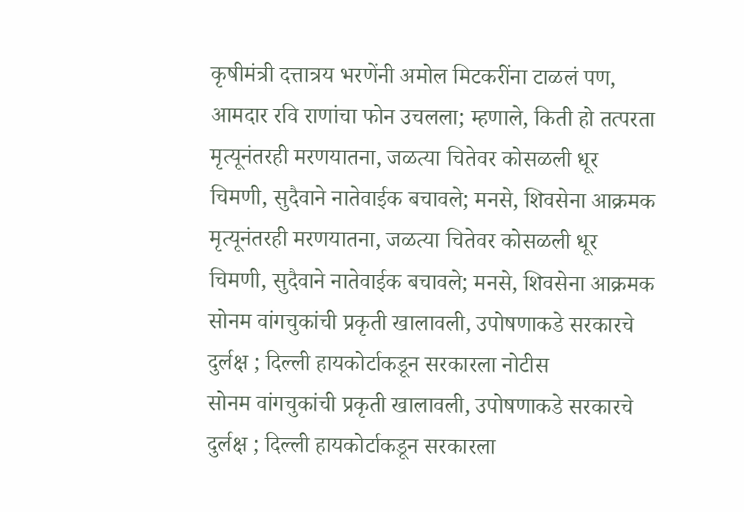कृषीमंत्री दत्तात्रय भरणेंनी अमोल मिटकरींना टाळलं पण, आमदार रवि राणांचा फोन उचलला; म्हणाले, किती हो तत्परता
मृत्यूनंतरही मरणयातना, जळत्या चितेवर कोसळली धूर चिमणी, सुदैवाने नातेवाईक बचावले; मनसे, शिवसेना आक्रमक
मृत्यूनंतरही मरणयातना, जळत्या चितेवर कोसळली धूर चिमणी, सुदैवाने नातेवाईक बचावले; मनसे, शिवसेना आक्रमक
सोनम वांगचुकांची प्रकृती खालावली, उपोषणाकडे सरकारचे दुर्लक्ष ; दिल्ली हायकोर्टाकडून सरकारला नोटीस
सोनम वांगचुकांची प्रकृती खालावली, उपोषणाकडे सरकारचे दुर्लक्ष ; दिल्ली हायकोर्टाकडून सरकारला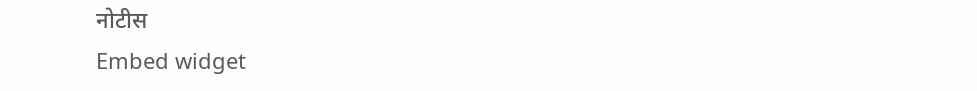नोटीस
Embed widget